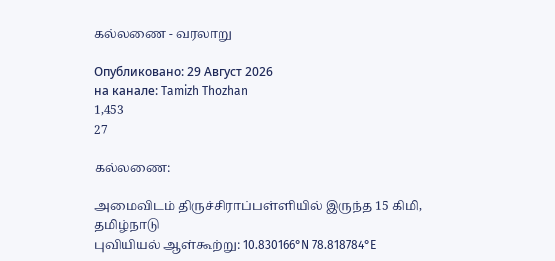கல்லணை - வரலாறு

Опубликовано: 29 Август 2026
на канале: Tamizh Thozhan
1,453
27

கல்லணை:

அமைவிடம் திருச்சிராப்பள்ளியில் இருந்த 15 கிமி, தமிழ்நாடு
புவியியல் ஆள்கூற்று: 10.830166°N 78.818784°E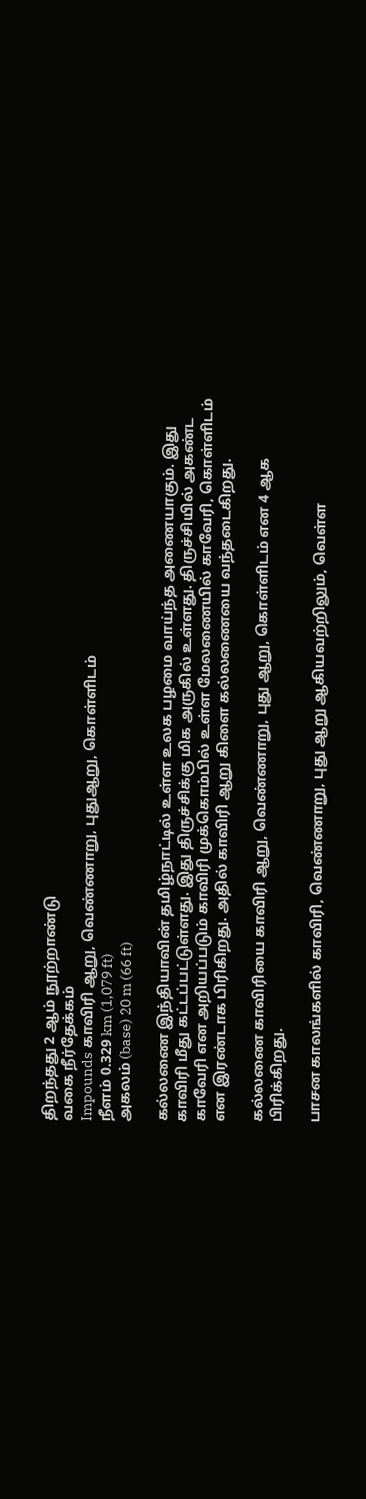திறந்தது 2 ஆம் நூற்றாண்டு
வகை நீர்தேக்கம்
Impounds காவிரி ஆறு, வெண்ணாறு, புதுஆறு, கொள்ளிடம்
நீளம் 0.329 km (1,079 ft)
அகலம் (base) 20 m (66 ft)

கல்லணை இந்தியாவின் தமிழ்நாட்டில் உள்ள உலக பழமை வாய்ந்த அணையாகும். இது காவிரி மீது கட்டப்பட்டுள்ளது. இது திருச்சிக்கு மிக அருகில் உள்ளது. திருச்சியில் அகண்ட காவேரி என அறியப்படும் காவிரி முக்கொம்பில் உள்ள மேலணையில் காவேரி, கொள்ளிடம் என இரண்டாக பிரிகிறது. அதில் காவிரி ஆறு கிளை கல்லணையை வந்தடைகிறது.

கல்லணை காவிரியை காவிரி ஆறு, வெண்ணாறு, புது ஆறு, கொள்ளிடம் என 4 ஆக பிரிக்கிறது.

பாசன காலங்களில் காவிரி, வெண்ணாறு, புது ஆறு ஆகியவற்றிலும், வெள்ள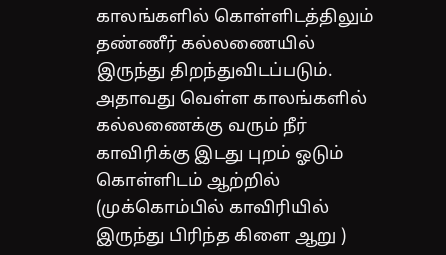காலங்களில் கொள்ளிடத்திலும் தண்ணீர் கல்லணையில் இருந்து திறந்துவிடப்படும். அதாவது வெள்ள காலங்களில் கல்லணைக்கு வரும் நீர் காவிரிக்கு இடது புறம் ஓடும் கொள்ளிடம் ஆற்றில் (முக்கொம்பில் காவிரியில் இருந்து பிரிந்த கிளை ஆறு )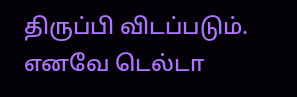திருப்பி விடப்படும். எனவே டெல்டா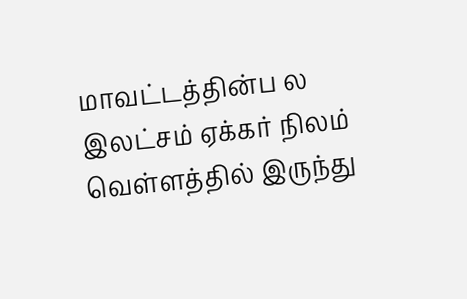மாவட்டத்தின்ப ல இலட்சம் ஏக்கர் நிலம் வெள்ளத்தில் இருந்து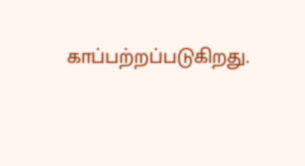காப்பற்றப்படுகிறது.